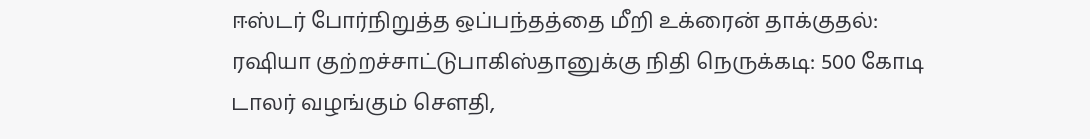ஈஸ்டர் போர்நிறுத்த ஒப்பந்தத்தை மீறி உக்ரைன் தாக்குதல்: ரஷியா குற்றச்சாட்டுபாகிஸ்தானுக்கு நிதி நெருக்கடி: 500 கோடி டாலர் வழங்கும் சௌதி,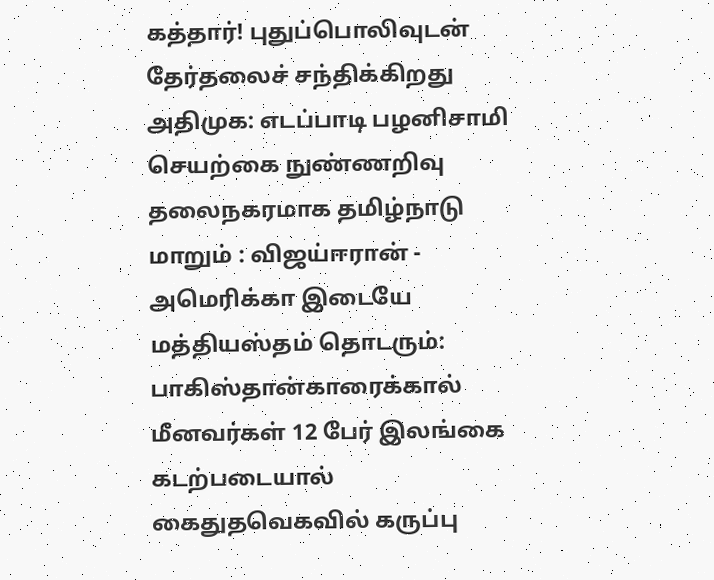கத்தார்! புதுப்பொலிவுடன் தேர்தலைச் சந்திக்கிறது அதிமுக: எடப்பாடி பழனிசாமி செயற்கை நுண்ணறிவு தலைநகரமாக தமிழ்நாடு மாறும் : விஜய்ஈரான் - அமெரிக்கா இடையே மத்தியஸ்தம் தொடரும்: பாகிஸ்தான்காரைக்கால் மீனவர்கள் 12 பேர் இலங்கை கடற்படையால் கைதுதவெகவில் கருப்பு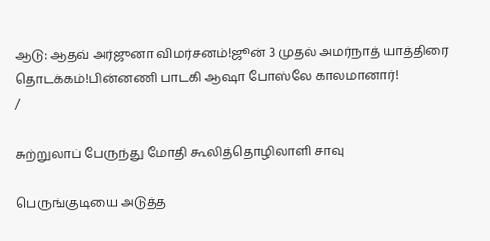ஆடு: ஆதவ் அர்ஜுனா விமர்சனம்!ஜூன் 3 முதல் அமர்நாத் யாத்திரை தொடக்கம்!பின்னணி பாடகி ஆஷா போஸ்லே காலமானார்!
/

சுற்றுலாப் பேருந்து மோதி கூலித்தொழிலாளி சாவு

பெருங்குடியை அடுத்த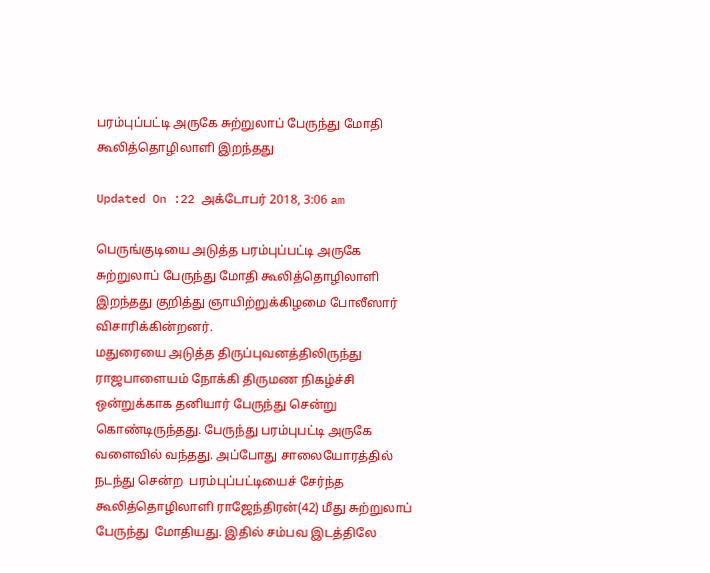பரம்புப்பட்டி அருகே சுற்றுலாப் பேருந்து மோதி கூலித்தொழிலாளி இறந்தது

Updated On :22 அக்டோபர் 2018, 3:06 am

பெருங்குடியை அடுத்த பரம்புப்பட்டி அருகே சுற்றுலாப் பேருந்து மோதி கூலித்தொழிலாளி இறந்தது குறித்து ஞாயிற்றுக்கிழமை போலீஸார் விசாரிக்கின்றனர்.
மதுரையை அடுத்த திருப்புவனத்திலிருந்து ராஜபாளையம் நோக்கி திருமண நிகழ்ச்சி ஒன்றுக்காக தனியார் பேருந்து சென்று கொண்டிருந்தது. பேருந்து பரம்புபட்டி அருகே  வளைவில் வந்தது. அப்போது சாலையோரத்தில் நடந்து சென்ற  பரம்புப்பட்டியைச் சேர்ந்த கூலித்தொழிலாளி ராஜேந்திரன்(42) மீது சுற்றுலாப் பேருந்து  மோதியது. இதில் சம்பவ இடத்திலே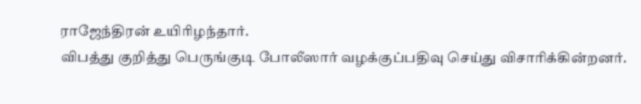ராஜேந்திரன் உயிரிழந்தார்.
விபத்து குறித்து பெருங்குடி போலீஸார் வழக்குப்பதிவு செய்து விசாரிக்கின்றனர்.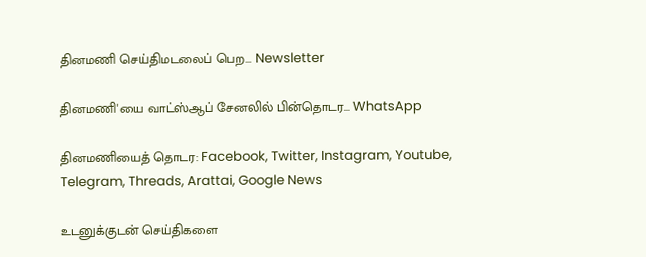தினமணி செய்திமடலைப் பெற... Newsletter

தினமணி'யை வாட்ஸ்ஆப் சேனலில் பின்தொடர... WhatsApp

தினமணியைத் தொடர: Facebook, Twitter, Instagram, Youtube, Telegram, Threads, Arattai, Google News

உடனுக்குடன் செய்திகளை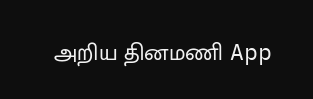அறிய தினமணி App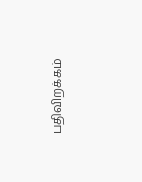பதிவிறக்கம்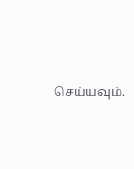செய்யவும்.